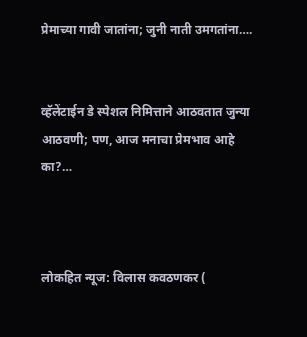प्रेमाच्या गावी जातांना; जुनी नाती उमगतांना….


व्हॅलेंटाईन डे स्पेशल निमित्ताने आठवतात जुन्या आठवणी; पण, आज मनाचा प्रेमभाव आहे का?…



लोकहित न्यूज: विलास कवठणकर (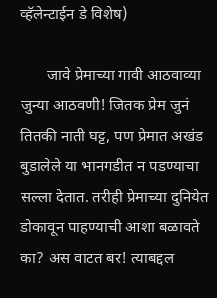व्हॅलेन्टाईन डे विशेष)

       जावे प्रेमाच्या गावी आठवाव्या जुन्या आठवणी! जितक प्रेम जुनं तितकी नाती घट्ट, पण प्रेमात अखंड बुडालेले या भानगडीत न पडण्याचा सल्ला देतात. तरीही प्रेमाच्या दुनियेत डोकावून पाहण्याची आशा बळावते का? अस वाटत बर! त्याबद्दल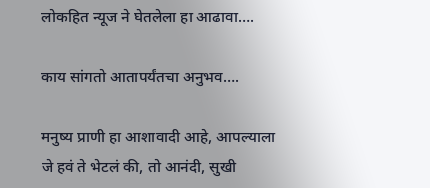लोकहित न्यूज ने घेतलेला हा आढावा….

काय सांगतो आतापर्यंतचा अनुभव….

मनुष्य प्राणी हा आशावादी आहे, आपल्याला जे हवं ते भेटलं की, तो आनंदी, सुखी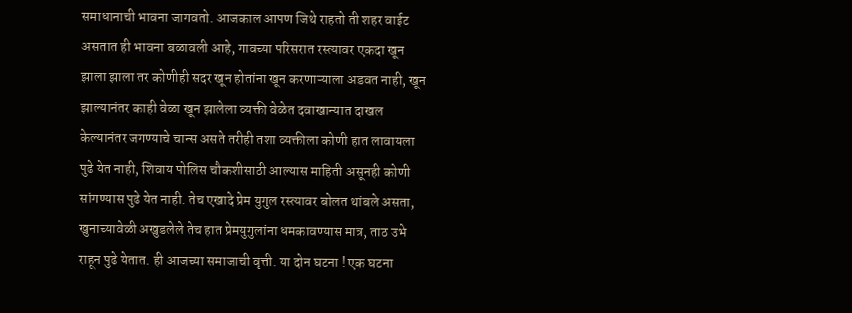समाधानाची भावना जागवतो. आजकाल आपण जिथे राहतो ती शहर वाईट असतात ही भावना बळावली आहे, गावच्या परिसरात रस्त्यावर एकदा खून झाला झाला तर कोणीही सदर खून होतांना खून करणाऱ्याला अडवत नाही, खून झाल्यानंतर काही वेळा खून झालेला व्यक्ती वेळेत दवाखान्यात दाखल केल्यानंतर जगण्याचे चान्स असते तरीही तशा व्यक्तीला कोणी हात लावायला पुढे येत नाही, शिवाय पोलिस चौकशीसाठी आल्यास माहिती असूनही कोणी सांगण्यास पुढे येत नाही. तेच एखादे प्रेम युगुल रस्त्यावर बोलत थांबले असता, खुनाच्यावेळी अखुडलेले तेच हात प्रेमयुगुलांना धमकावण्यास मात्र, ताठ उभे राहून पुढे येतात. ही आजच्या समाजाची वृत्ती. या दोन घटना ! एक घटना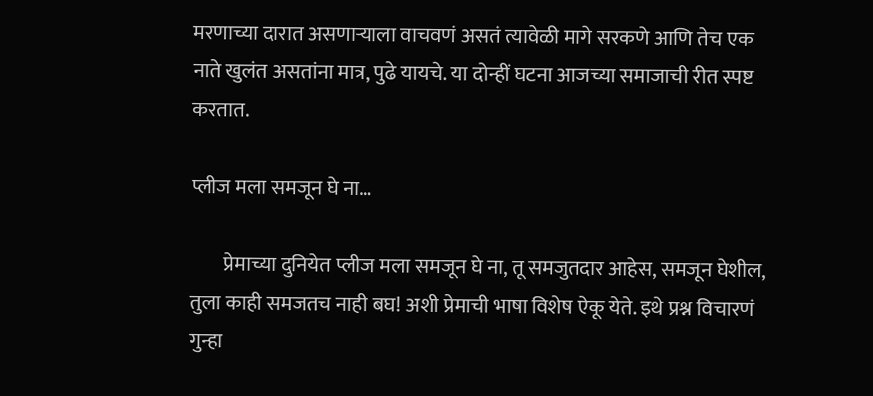मरणाच्या दारात असणाऱ्याला वाचवणं असतं त्यावेळी मागे सरकणे आणि तेच एक नाते खुलंत असतांना मात्र, पुढे यायचे. या दोन्हीं घटना आजच्या समाजाची रीत स्पष्ट करतात.

प्लीज मला समजून घे ना…

        प्रेमाच्या दुनियेत प्लीज मला समजून घे ना, तू समजुतदार आहेस, समजून घेशील, तुला काही समजतच नाही बघ! अशी प्रेमाची भाषा विशेष ऐकू येते. इथे प्रश्न विचारणं गुन्हा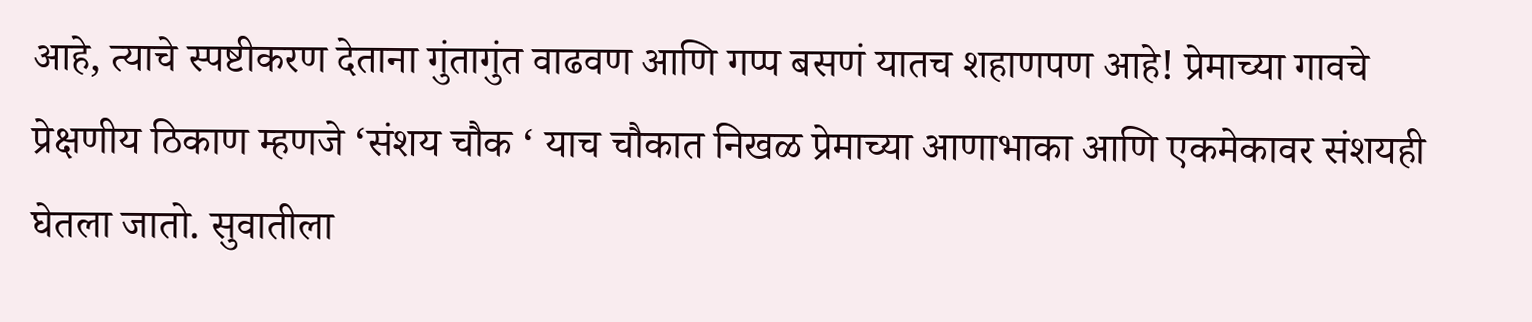आहे, त्याचे स्पष्टीकरण देताना गुंतागुंत वाढवण आणि गप्प बसणं यातच शहाणपण आहे! प्रेमाच्या गावचे प्रेक्षणीय ठिकाण म्हणजे ‘संशय चौक ‘ याच चौकात निखळ प्रेमाच्या आणाभाका आणि एकमेकावर संशयही घेतला जातो. सुवातीला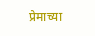प्रेमाच्या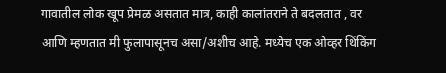गावातील लोक खूप प्रेमळ असतात मात्र, काही कालांतराने ते बदलतात , वर आणि म्हणतात मी फुलापासूनच असा/अशीच आहे. मध्येच एक ओव्हर थिंकिंग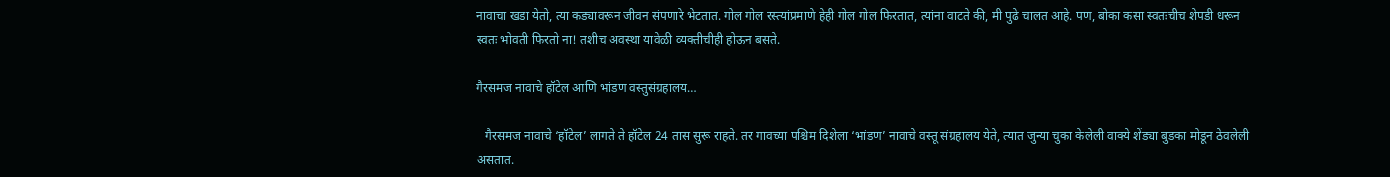नावाचा खडा येतो, त्या कड्यावरून जीवन संपणारे भेटतात. गोल गोल रस्त्यांप्रमाणे हेही गोल गोल फिरतात, त्यांना वाटते की, मी पुढे चालत आहे. पण, बोका कसा स्वतःचीच शेपडी धरून स्वतः भोवती फिरतो ना! तशीच अवस्था यावेळी व्यक्तीचीही होऊन बसते.

गैरसमज नावाचे हॉटेल आणि भांडण वस्तुसंग्रहालय…

   गैरसमज नावाचे ‘हॉटेल’ लागते ते हॉटेल 24 तास सुरू राहते. तर गावच्या पश्चिम दिशेला ‘भांडण’ नावाचे वस्तू संग्रहालय येते, त्यात जुन्या चुका केलेली वाक्ये शेंड्या बुडका मोडून ठेवलेली असतात.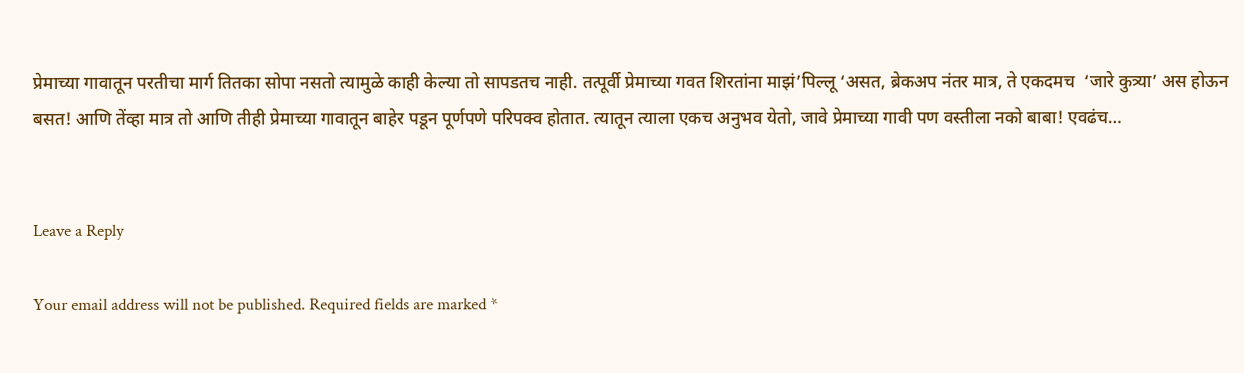प्रेमाच्या गावातून परतीचा मार्ग तितका सोपा नसतो त्यामुळे काही केल्या तो सापडतच नाही. तत्पूर्वी प्रेमाच्या गवत शिरतांना माझं’पिल्लू ‘असत, ब्रेकअप नंतर मात्र, ते एकदमच  ‘जारे कुत्र्या’ अस होऊन बसत! आणि तेंव्हा मात्र तो आणि तीही प्रेमाच्या गावातून बाहेर पडून पूर्णपणे परिपक्व होतात. त्यातून त्याला एकच अनुभव येतो, जावे प्रेमाच्या गावी पण वस्तीला नको बाबा! एवढंच…


Leave a Reply

Your email address will not be published. Required fields are marked *